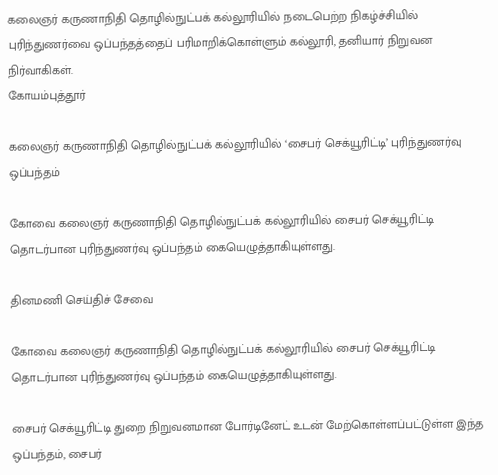கலைஞர் கருணாநிதி தொழில்நுட்பக் கல்லூரியில் நடைபெற்ற நிகழ்ச்சியில் புரிந்துணர்வை ஒப்பந்தத்தைப் பரிமாறிக்கொள்ளும் கல்லூரி, தனியார் நிறுவன நிர்வாகிகள்.
கோயம்புத்தூர்

கலைஞர் கருணாநிதி தொழில்நுட்பக் கல்லூரியில் ‘சைபர் செக்யூரிட்டி’ புரிந்துணர்வு ஒப்பந்தம்

கோவை கலைஞர் கருணாநிதி தொழில்நுட்பக் கல்லூரியில் சைபர் செக்யூரிட்டி தொடர்பான புரிந்துணர்வு ஒப்பந்தம் கையெழுத்தாகியுள்ளது.

தினமணி செய்திச் சேவை

கோவை கலைஞர் கருணாநிதி தொழில்நுட்பக் கல்லூரியில் சைபர் செக்யூரிட்டி தொடர்பான புரிந்துணர்வு ஒப்பந்தம் கையெழுத்தாகியுள்ளது.

சைபர் செக்யூரிட்டி துறை நிறுவனமான போர்டினேட் உடன் மேற்கொள்ளப்பட்டுள்ள இந்த ஒப்பந்தம், சைபர்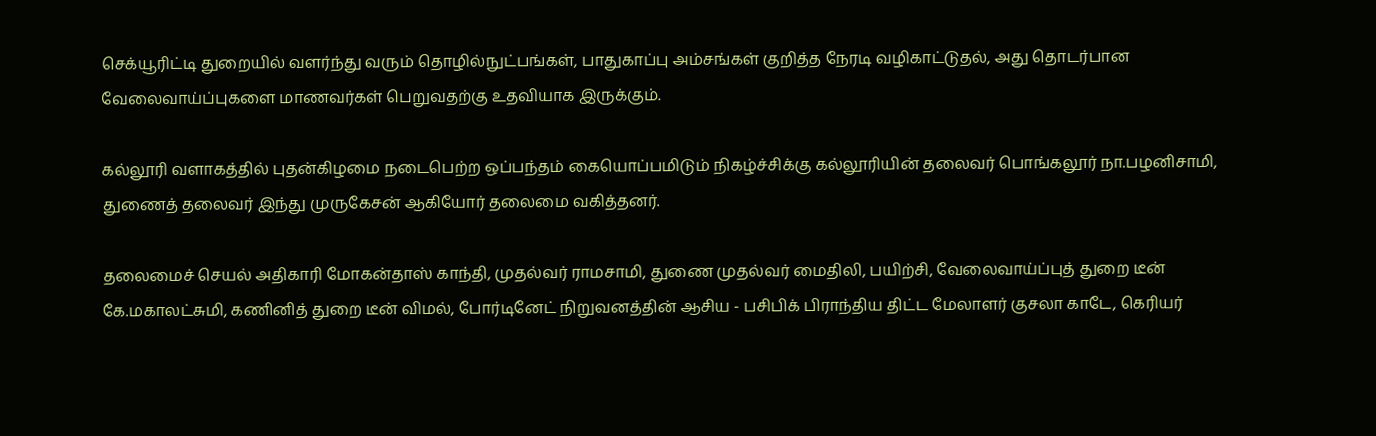செக்யூரிட்டி துறையில் வளர்ந்து வரும் தொழில்நுட்பங்கள், பாதுகாப்பு அம்சங்கள் குறித்த நேரடி வழிகாட்டுதல், அது தொடர்பான வேலைவாய்ப்புகளை மாணவர்கள் பெறுவதற்கு உதவியாக இருக்கும்.

கல்லூரி வளாகத்தில் புதன்கிழமை நடைபெற்ற ஒப்பந்தம் கையொப்பமிடும் நிகழ்ச்சிக்கு கல்லூரியின் தலைவர் பொங்கலூர் நா.பழனிசாமி, துணைத் தலைவர் இந்து முருகேசன் ஆகியோர் தலைமை வகித்தனர்.

தலைமைச் செயல் அதிகாரி மோகன்தாஸ் காந்தி, முதல்வர் ராமசாமி, துணை முதல்வர் மைதிலி, பயிற்சி, வேலைவாய்ப்புத் துறை டீன் கே.மகாலட்சுமி, கணினித் துறை டீன் விமல், போர்டினேட் நிறுவனத்தின் ஆசிய - பசிபிக் பிராந்திய திட்ட மேலாளர் குசலா காடே, கெரியர்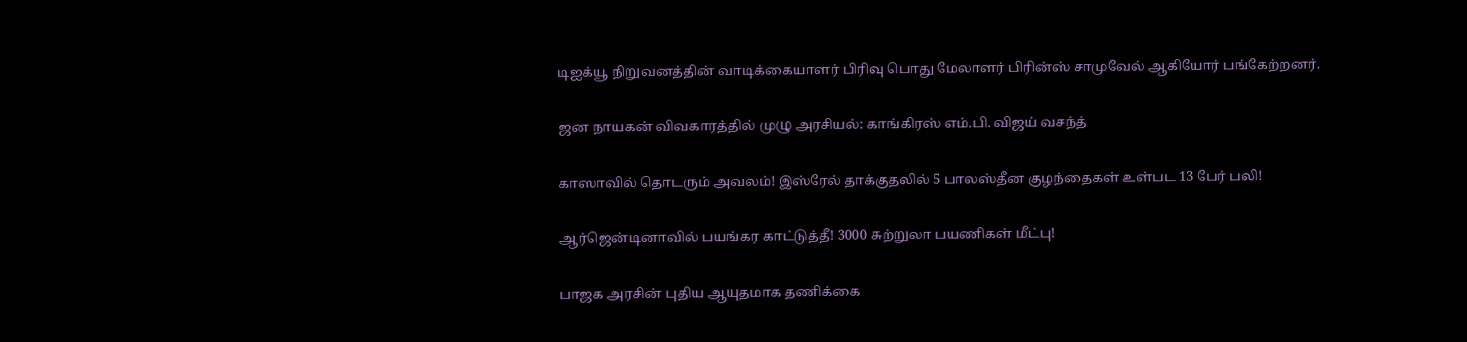டிஐக்யூ நிறுவனத்தின் வாடிக்கையாளர் பிரிவு பொது மேலாளர் பிரின்ஸ் சாமுவேல் ஆகியோர் பங்கேற்றனர்.

ஜன நாயகன் விவகாரத்தில் முழு அரசியல்: காங்கிரஸ் எம்.பி. விஜய் வசந்த்

காஸாவில் தொடரும் அவலம்! இஸ்ரேல் தாக்குதலில் 5 பாலஸ்தீன குழந்தைகள் உள்பட 13 பேர் பலி!

ஆர்ஜென்டினாவில் பயங்கர காட்டுத்தீ! 3000 சுற்றுலா பயணிகள் மீட்பு!

பாஜக அரசின் புதிய ஆயுதமாக தணிக்கை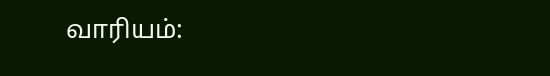வாரியம்: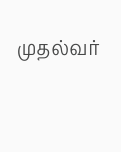முதல்வர்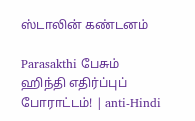ஸ்டாலின் கண்டனம்

Parasakthi பேசும் ஹிந்தி எதிர்ப்புப் போராட்டம்! | anti-Hindi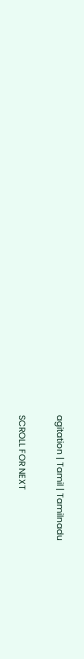agitation | Tamil | Tamilnadu

SCROLL FOR NEXT